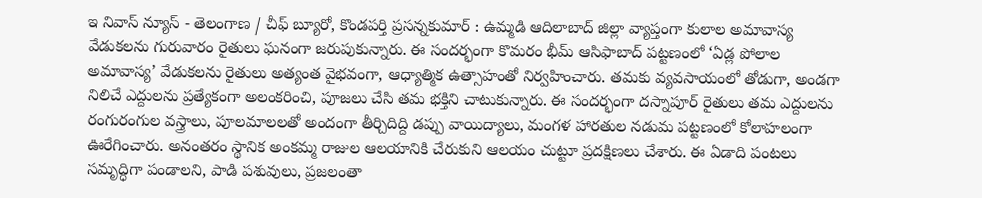ఇ నివాస్ న్యూస్ - తెలంగాణ / చీఫ్ బ్యూరో, కొండపర్తి ప్రసన్నకుమార్ : ఉమ్మడి ఆదిలాబాద్ జిల్లా వ్యాప్తంగా కులాల అమావాస్య వేడుకలను గురువారం రైతులు ఘనంగా జరుపుకున్నారు. ఈ సందర్భంగా కొమరం భీమ్ ఆసిఫాబాద్ పట్టణంలో ‘ఏడ్ల పోలాల అమావాస్య’ వేడుకలను రైతులు అత్యంత వైభవంగా, ఆధ్యాత్మిక ఉత్సాహంతో నిర్వహించారు. తమకు వ్యవసాయంలో తోడుగా, అండగా నిలిచే ఎద్దులను ప్రత్యేకంగా అలంకరించి, పూజలు చేసి తమ భక్తిని చాటుకున్నారు. ఈ సందర్భంగా దస్నాపూర్ రైతులు తమ ఎద్దులను రంగురంగుల వస్త్రాలు, పూలమాలలతో అందంగా తీర్చిదిద్ది డప్పు వాయిద్యాలు, మంగళ హారతుల నడుమ పట్టణంలో కోలాహలంగా ఊరేగించారు. అనంతరం స్థానిక అంకమ్మ రాజుల ఆలయానికి చేరుకుని ఆలయం చుట్టూ ప్రదక్షిణలు చేశారు. ఈ ఏడాది పంటలు సమృద్ధిగా పండాలని, పాడి పశువులు, ప్రజలంతా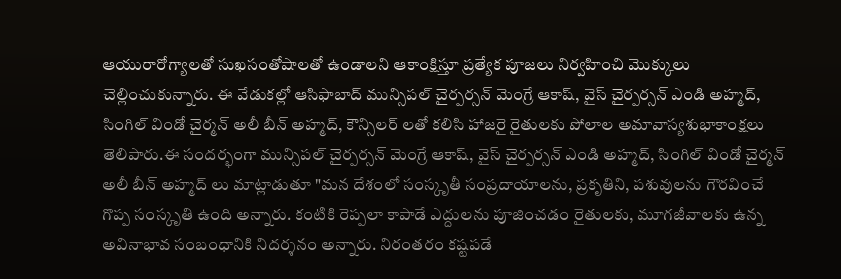ఆయురారోగ్యాలతో సుఖసంతోషాలతో ఉండాలని ఆకాంక్షిస్తూ ప్రత్యేక పూజలు నిర్వహించి మొక్కులు చెల్లించుకున్నారు. ఈ వేడుకల్లో ఆసిఫాబాద్ మున్సిపల్ చైర్పర్సన్ మెంగ్రే ఆకాష్, వైస్ చైర్పర్సన్ ఎండి అహ్మద్, సింగిల్ విండో చైర్మన్ అలీ బీన్ అహ్మద్, కౌన్సిలర్ లతో కలిసి హాజరై రైతులకు పోలాల అమావాస్యశుభాకాంక్షలు తెలిపారు.ఈ సందర్భంగా మున్సిపల్ చైర్పర్సన్ మెంగ్రే ఆకాష్, వైస్ చైర్పర్సన్ ఎండి అహ్మద్, సింగిల్ విండో చైర్మన్ అలీ బీన్ అహ్మద్ లు మాట్లాడుతూ "మన దేశంలో సంస్కృతీ సంప్రదాయాలను, ప్రకృతిని, పశువులను గౌరవించే గొప్ప సంస్కృతి ఉంది అన్నారు. కంటికి రెప్పలా కాపాడే ఎద్దులను పూజించడం రైతులకు, మూగజీవాలకు ఉన్న అవినాభావ సంబంధానికి నిదర్శనం అన్నారు. నిరంతరం కష్టపడే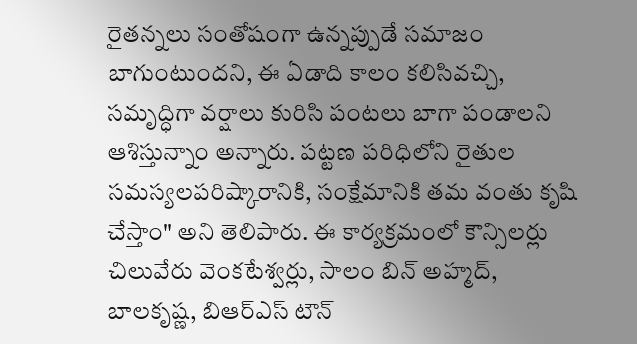రైతన్నలు సంతోషంగా ఉన్నప్పుడే సమాజం బాగుంటుందని, ఈ ఏడాది కాలం కలిసివచ్చి, సమృద్ధిగా వర్షాలు కురిసి పంటలు బాగా పండాలని ఆశిస్తున్నాం అన్నారు. పట్టణ పరిధిలోని రైతుల సమస్యలపరిష్కారానికి, సంక్షేమానికి తమ వంతు కృషి చేస్తాం" అని తెలిపారు. ఈ కార్యక్రమంలో కౌన్సిలర్లు చిలువేరు వెంకటేశ్వర్లు, సాలం బిన్ అహ్మద్, బాలకృష్ణ, బిఆర్ఎస్ టౌన్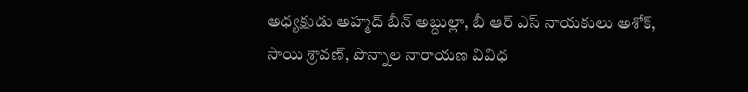అధ్యక్షుడు అహ్మద్ బీన్ అబ్దుల్లా, బీ ఆర్ ఎస్ నాయకులు అశోక్, సాయి శ్రావణ్, పొన్నాల నారాయణ వివిధ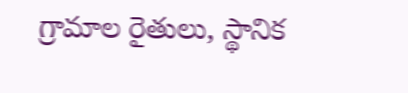గ్రామాల రైతులు, స్థానిక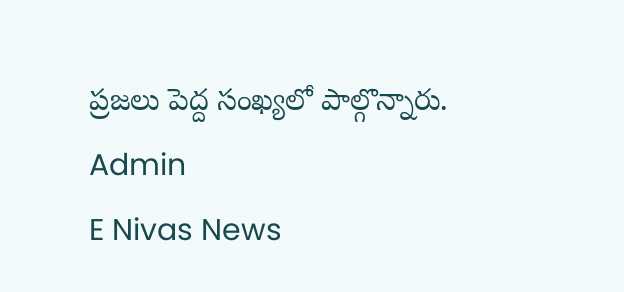ప్రజలు పెద్ద సంఖ్యలో పాల్గొన్నారు.
Admin
E Nivas News